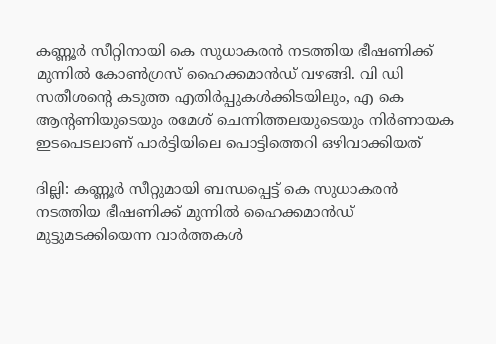കണ്ണൂർ സീറ്റിനായി കെ സുധാകരൻ നടത്തിയ ഭീഷണിക്ക് മുന്നിൽ കോൺഗ്രസ് ഹൈക്കമാൻഡ് വഴങ്ങി. വി ഡി സതീശന്റെ കടുത്ത എതിർപ്പുകൾക്കിടയിലും, എ കെ ആന്റണിയുടെയും രമേശ് ചെന്നിത്തലയുടെയും നിർണായക ഇടപെടലാണ് പാർട്ടിയിലെ പൊട്ടിത്തെറി ഒഴിവാക്കിയത്

ദില്ലി: കണ്ണൂർ സീറ്റുമായി ബന്ധപ്പെട്ട് കെ സുധാകരൻ നടത്തിയ ഭീഷണിക്ക് മുന്നിൽ ഹൈക്കമാൻഡ് മുട്ടുമടക്കിയെന്ന വാർത്തകൾ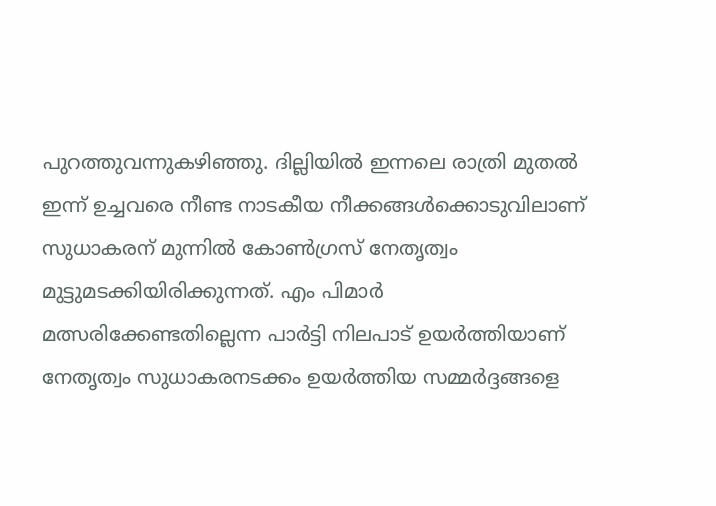പുറത്തുവന്നുകഴിഞ്ഞു. ദില്ലിയിൽ ഇന്നലെ രാത്രി മുതൽ ഇന്ന് ഉച്ചവരെ നീണ്ട നാടകീയ നീക്കങ്ങൾക്കൊടുവിലാണ് സുധാകരന് മുന്നിൽ കോൺഗ്രസ് നേതൃത്വം മുട്ടുമടക്കിയിരിക്കുന്നത്. എം പിമാ‍ർ മത്സരിക്കേണ്ടതില്ലെന്ന പാർട്ടി നിലപാട് ഉയർത്തിയാണ് നേതൃത്വം സുധാകരനടക്കം ഉയർത്തിയ സമ്മർദ്ദങ്ങളെ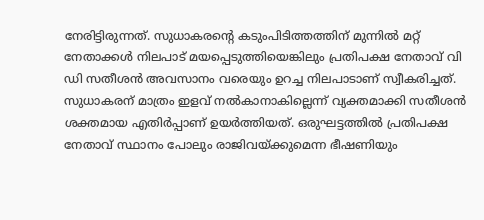നേരിട്ടിരുന്നത്. സുധാകരന്‍റെ കടുംപിടിത്തത്തിന് മുന്നിൽ മറ്റ് നേതാക്കൾ നിലപാട് മയപ്പെടുത്തിയെങ്കിലും പ്രതിപക്ഷ നേതാവ് വി ഡി സതീശൻ അവസാനം വരെയും ഉറച്ച നിലപാടാണ് സ്വീകരിച്ചത്. സുധാകരന് മാത്രം ഇളവ് നൽകാനാകില്ലെന്ന് വ്യക്തമാക്കി സതീശൻ ശക്തമായ എതിർപ്പാണ് ഉയർത്തിയത്. ഒരുഘട്ടത്തിൽ പ്രതിപക്ഷ നേതാവ് സ്ഥാനം പോലും രാജിവയ്ക്കുമെന്ന ഭീഷണിയും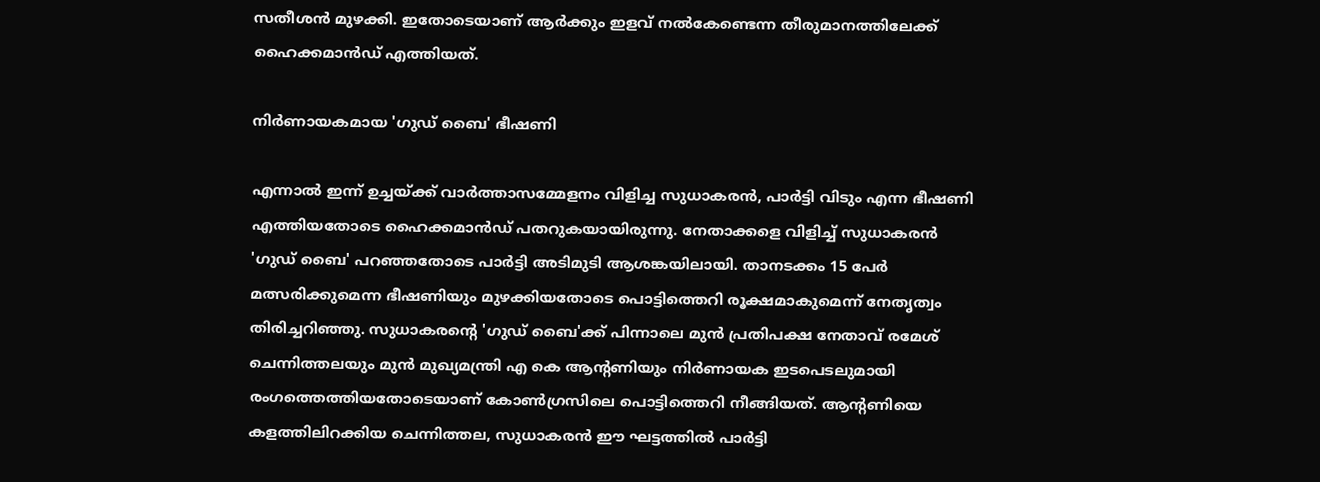സതീശൻ മുഴക്കി. ഇതോടെയാണ് ആർക്കും ഇളവ് നൽകേണ്ടെന്ന തീരുമാനത്തിലേക്ക് ഹൈക്കമാൻഡ് എത്തിയത്.

നിർണായകമായ 'ഗുഡ് ബൈ' ഭീഷണി

എന്നാൽ ഇന്ന് ഉച്ചയ്ക്ക് വാർത്താസമ്മേളനം വിളിച്ച സുധാകരൻ, പാർട്ടി വിടും എന്ന ഭീഷണി എത്തിയതോടെ ഹൈക്കമാൻഡ് പതറുകയായിരുന്നു. നേതാക്കളെ വിളിച്ച് സുധാകരൻ 'ഗു‍ഡ് ബൈ' പറഞ്ഞതോടെ പാർട്ടി അടിമുടി ആശങ്കയിലായി. താനടക്കം 15 പേർ മത്സരിക്കുമെന്ന ഭീഷണിയും മുഴക്കിയതോടെ പൊട്ടിത്തെറി രൂക്ഷമാകുമെന്ന് നേതൃത്വം തിരിച്ചറിഞ്ഞു. സുധാകരന്‍റെ 'ഗുഡ‍് ബൈ'ക്ക് പിന്നാലെ മുൻ പ്രതിപക്ഷ നേതാവ് രമേശ് ചെന്നിത്തലയും മുൻ മുഖ്യമന്ത്രി എ കെ ആന്‍റണിയും നിർണായക ഇടപെടലുമായി രംഗത്തെത്തിയതോടെയാണ് കോൺഗ്രസിലെ പൊട്ടിത്തെറി നീങ്ങിയത്. ആന്‍റണിയെ കളത്തിലിറക്കിയ ചെന്നിത്തല, സുധാകരൻ ഈ ഘട്ടത്തിൽ പാർട്ടി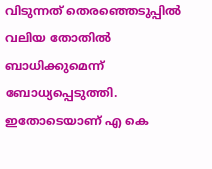വിടുന്നത് തെരഞ്ഞെടുപ്പിൽ വലിയ തോതിൽ ബാധിക്കുമെന്ന് ബോധ്യപ്പെടുത്തി. ഇതോടെയാണ് എ കെ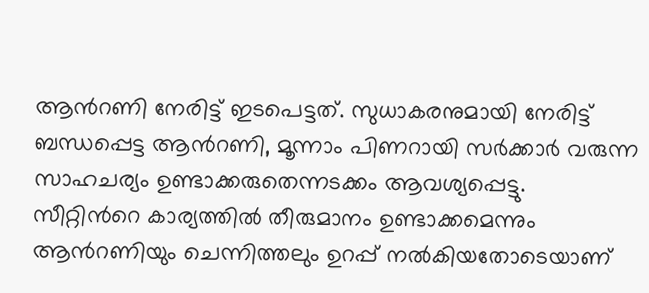ആന്‍റണി നേരിട്ട് ഇടപെട്ടത്. സുധാകരനുമായി നേരിട്ട് ബന്ധപ്പെട്ട ആന്‍റണി, മൂന്നാം പിണറായി സർക്കാർ വരുന്ന സാഹചര്യം ഉണ്ടാക്കരുതെന്നടക്കം ആവശ്യപ്പെട്ടു. സീറ്റിന്‍റെ കാര്യത്തിൽ തീരുമാനം ഉണ്ടാക്കമെന്നും ആന്‍റണിയും ചെന്നിത്തലും ഉറപ്പ് നൽകിയതോടെയാണ്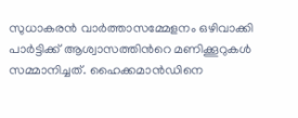സുധാകരൻ വാർത്താസമ്മേളനം ഒഴിവാക്കി പാർട്ടിക്ക് ആശ്വാസത്തിന്‍റെ മണിക്കൂറുകൾ സമ്മാനിച്ചത്. ഹൈക്കമാൻഡിനെ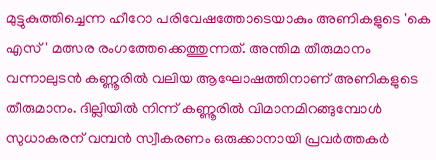മുട്ടുകുത്തിച്ചെന്ന ഹീറോ പരിവേഷത്തോടെയാകും അണികളുടെ 'കെ എസ്' മത്സര രംഗത്തേക്കെത്തുന്നത്. അന്തിമ തീരുമാനം വന്നാലുടൻ കണ്ണൂരിൽ വലിയ ആഘോഷത്തിനാണ് അണികളുടെ തീരുമാനം. ദില്ലിയിൽ നിന്ന് കണ്ണൂരിൽ വിമാനമിറങ്ങുമ്പോൾ സുധാകരന് വമ്പൻ സ്വീകരണം ഒരുക്കാനായി പ്രവർത്തകർ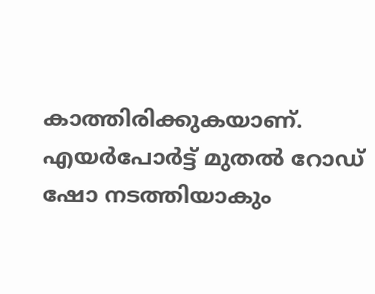കാത്തിരിക്കുകയാണ്. എയർപോർട്ട് മുതൽ റോഡ് ഷോ നടത്തിയാകും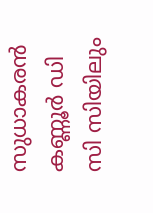സുധാകരൻ കണ്ണൂർ ഡി സി സിയിലും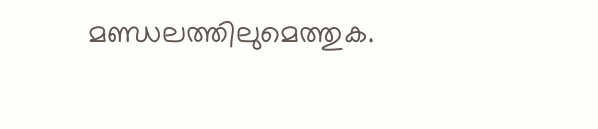മണ്ഡലത്തിലുമെത്തുക.